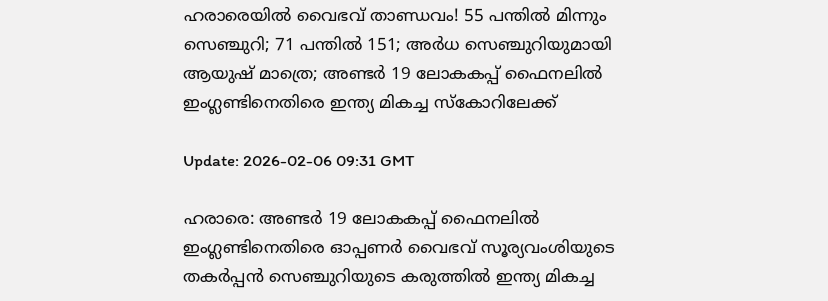ഹരാരെയില്‍ വൈഭവ് താണ്ഡവം! 55 പന്തില്‍ മിന്നും സെഞ്ചുറി; 71 പന്തില്‍ 151; അര്‍ധ സെഞ്ചുറിയുമായി ആയുഷ് മാത്രെ; അണ്ടര്‍ 19 ലോകകപ്പ് ഫൈനലില്‍ ഇംഗ്ലണ്ടിനെതിരെ ഇന്ത്യ മികച്ച സ്‌കോറിലേക്ക്

Update: 2026-02-06 09:31 GMT

ഹരാരെ: അണ്ടര്‍ 19 ലോകകപ്പ് ഫൈനലില്‍ ഇംഗ്ലണ്ടിനെതിരെ ഓപ്പണര്‍ വൈഭവ് സൂര്യവംശിയുടെ തകര്‍പ്പന്‍ സെഞ്ചുറിയുടെ കരുത്തില്‍ ഇന്ത്യ മികച്ച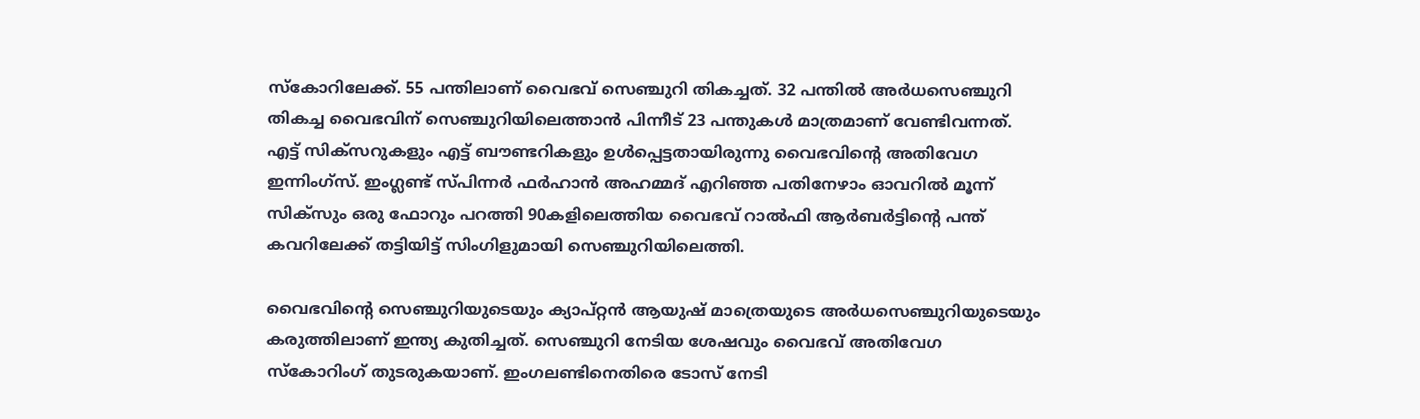സ്‌കോറിലേക്ക്. 55 പന്തിലാണ് വൈഭവ് സെഞ്ചുറി തികച്ചത്. 32 പന്തില്‍ അര്‍ധസെഞ്ചുറി തികച്ച വൈഭവിന് സെഞ്ചുറിയിലെത്താന്‍ പിന്നീട് 23 പന്തുകള്‍ മാത്രമാണ് വേണ്ടിവന്നത്. എട്ട് സിക്‌സറുകളും എട്ട് ബൗണ്ടറികളും ഉള്‍പ്പെട്ടതായിരുന്നു വൈഭവിന്റെ അതിവേഗ ഇന്നിംഗ്‌സ്. ഇംഗ്ലണ്ട് സ്പിന്നര്‍ ഫര്‍ഹാന്‍ അഹമ്മദ് എറിഞ്ഞ പതിനേഴാം ഓവറില്‍ മൂന്ന് സിക്‌സും ഒരു ഫോറും പറത്തി 90കളിലെത്തിയ വൈഭവ് റാല്‍ഫി ആര്‍ബര്‍ട്ടിന്റെ പന്ത് കവറിലേക്ക് തട്ടിയിട്ട് സിംഗിളുമായി സെഞ്ചുറിയിലെത്തി.

വൈഭവിന്റെ സെഞ്ചുറിയുടെയും ക്യാപ്റ്റന്‍ ആയുഷ് മാത്രെയുടെ അര്‍ധസെഞ്ചുറിയുടെയും കരുത്തിലാണ് ഇന്ത്യ കുതിച്ചത്. സെഞ്ചുറി നേടിയ ശേഷവും വൈഭവ് അതിവേഗ സ്‌കോറിംഗ് തുടരുകയാണ്. ഇംഗലണ്ടിനെതിരെ ടോസ് നേടി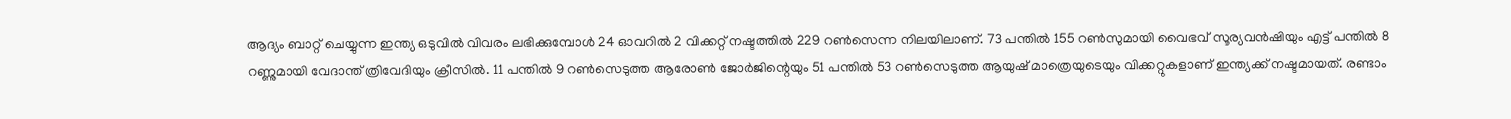ആദ്യം ബാറ്റ് ചെയ്യുന്ന ഇന്ത്യ ഒടുവില്‍ വിവരം ലഭിക്കുമ്പോള്‍ 24 ഓവറില്‍ 2 വിക്കറ്റ് നഷ്ടത്തില്‍ 229 റണ്‍സെന്ന നിലയിലാണ്. 73 പന്തില്‍ 155 റണ്‍സുമായി വൈഭവ് സൂര്യവന്‍ഷിയും എട്ട് പന്തില്‍ 8 റണ്ണുമായി വേദാന്ത് ത്രിവേദിയും ക്രീസില്‍. 11 പന്തില്‍ 9 റണ്‍സെടുത്ത ആരോണ്‍ ജോര്‍ജിന്റെയും 51 പന്തില്‍ 53 റണ്‍സെടുത്ത ആയുഷ് മാത്രെയുടെയും വിക്കറ്റുകളാണ് ഇന്ത്യക്ക് നഷ്ടമായത്. രണ്ടാം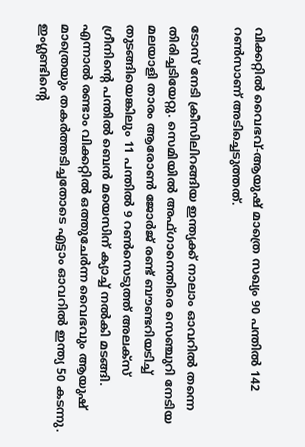വിക്കറ്റില്‍ വൈഭവ്-ആയുഷ് മാത്രെ സഖ്യം 90 പന്തില്‍ 142 റണ്‍സാണ് അടിച്ചെടുത്തത്.

ടോസ് നേടി ക്രീസിലിറങ്ങിയ ഇന്ത്യക്ക് നാലാം ഓവറില്‍ തന്നെ തിരിച്ചടിയേറ്റു. സെമിയില്‍ അഫ്ഗാനെതിരെ സെഞ്ചുറി നേടിയ മലയാളി താരം ആരോണ്‍ ജോര്‍ജ് രണ്ട് ബൗണ്ടറിയടിച്ച് തുടങ്ങിയെങ്കിലും 11 പന്തില്‍ 9 റണ്‍സെടുത്ത് അലക്‌സ് ഗ്രീനിന്റെ പന്തില്‍ ബെന്‍ മയെസിന് ക്യാച്ച് നല്‍കി മടങ്ങി. എന്നാല്‍ രണ്ടാം വിക്കറ്റില്‍ ഒത്തുചേര്‍ന്ന വൈഭവും ആയുഷ് മാത്രെയും തകര്‍ത്തടിച്ചതോടെ എട്ടാം ഓവറില്‍ ഇന്ത്യ 50 കടന്നു. ഇംഗ്ലണ്ടിന്റെ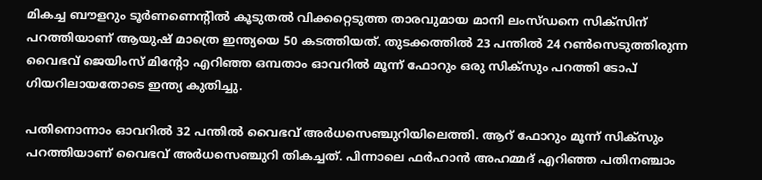മികച്ച ബൗളറും ടൂര്‍ണണെന്റില്‍ കൂടുതല്‍ വിക്കറ്റെടുത്ത താരവുമായ മാനി ലംസ്ഡനെ സിക്‌സിന് പറത്തിയാണ് ആയുഷ് മാത്രെ ഇന്ത്യയെ 50 കടത്തിയത്. തുടക്കത്തില്‍ 23 പന്തില്‍ 24 റണ്‍സെടുത്തിരുന്ന വൈഭവ് ജെയിംസ് മിന്റോ എറിഞ്ഞ ഒമ്പതാം ഓവറില്‍ മൂന്ന് ഫോറും ഒരു സിക്‌സും പറത്തി ടോപ് ഗിയറിലായതോടെ ഇന്ത്യ കുതിച്ചു.

പതിനൊന്നാം ഓവറില്‍ 32 പന്തില്‍ വൈഭവ് അര്‍ധസെഞ്ചുറിയിലെത്തി. ആറ് ഫോറും മൂന്ന് സിക്‌സും പറത്തിയാണ് വൈഭവ് അര്‍ധസെഞ്ചുറി തികച്ചത്. പിന്നാലെ ഫര്‍ഹാന്‍ അഹമ്മദ് എറിഞ്ഞ പതിനഞ്ചാം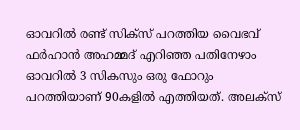ഓവറില്‍ രണ്ട് സിക്‌സ് പറത്തിയ വൈഭവ് ഫര്‍ഹാന്‍ അഹമ്മദ് എറിഞ്ഞ പതിനേഴാം ഓവറില്‍ 3 സികസും ഒരു ഫോറും പറത്തിയാണ് 90കളില്‍ എത്തിയത്. അലക്‌സ്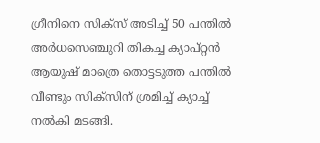ഗ്രീനിനെ സിക്‌സ് അടിച്ച് 50 പന്തില്‍ അര്‍ധസെഞ്ചുറി തികച്ച ക്യാപ്റ്റന്‍ ആയുഷ് മാത്രെ തൊട്ടടുത്ത പന്തില്‍ വീണ്ടും സിക്‌സിന് ശ്രമിച്ച് ക്യാച്ച് നല്‍കി മടങ്ങി.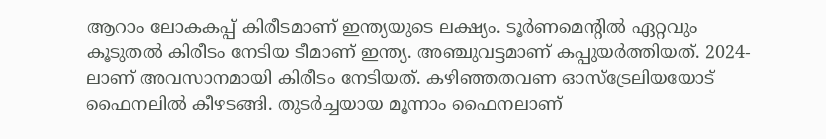ആറാം ലോകകപ്പ് കിരീടമാണ് ഇന്ത്യയുടെ ലക്ഷ്യം. ടൂര്‍ണമെന്റില്‍ ഏറ്റവും കൂടുതല്‍ കിരീടം നേടിയ ടീമാണ് ഇന്ത്യ. അഞ്ചുവട്ടമാണ് കപ്പുയര്‍ത്തിയത്. 2024-ലാണ് അവസാനമായി കിരീടം നേടിയത്. കഴിഞ്ഞതവണ ഓസ്‌ട്രേലിയയോട് ഫൈനലില്‍ കീഴടങ്ങി. തുടര്‍ച്ചയായ മൂന്നാം ഫൈനലാണ്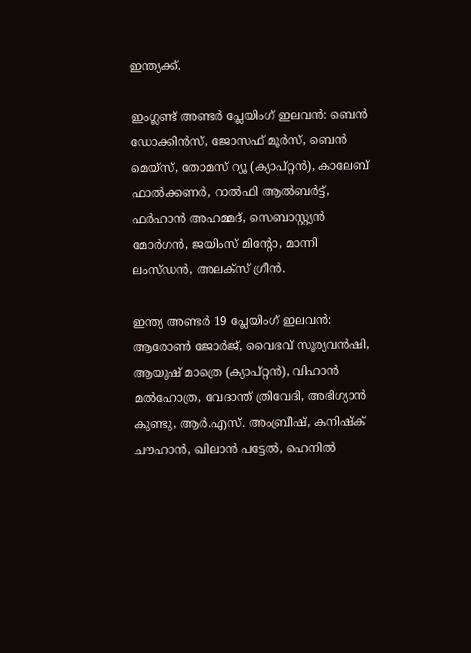ഇന്ത്യക്ക്.

ഇംഗ്ലണ്ട് അണ്ടര്‍ പ്ലേയിംഗ് ഇലവന്‍: ബെന്‍ ഡോക്കിന്‍സ്, ജോസഫ് മൂര്‍സ്, ബെന്‍ മെയ്‌സ്, തോമസ് റ്യൂ (ക്യാപ്റ്റന്‍), കാലേബ് ഫാല്‍ക്കണര്‍, റാല്‍ഫി ആല്‍ബര്‍ട്ട്, ഫര്‍ഹാന്‍ അഹമ്മദ്, സെബാസ്റ്റ്യന്‍ മോര്‍ഗന്‍, ജയിംസ് മിന്റോ, മാന്നി ലംസ്ഡന്‍, അലക്‌സ് ഗ്രീന്‍.

ഇന്ത്യ അണ്ടര്‍ 19 പ്ലേയിംഗ് ഇലവന്‍: ആരോണ്‍ ജോര്‍ജ്, വൈഭവ് സൂര്യവന്‍ഷി, ആയുഷ് മാത്രെ (ക്യാപ്റ്റന്‍), വിഹാന്‍ മല്‍ഹോത്ര, വേദാന്ത് ത്രിവേദി, അഭിഗ്യാന്‍ കുണ്ടു, ആര്‍.എസ്. അംബ്രീഷ്, കനിഷ്‌ക് ചൗഹാന്‍, ഖിലാന്‍ പട്ടേല്‍, ഹെനില്‍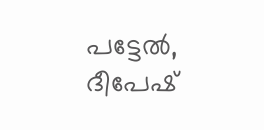പട്ടേല്‍, ദീപേഷ്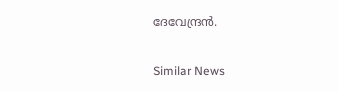ദേവേന്ദ്രന്‍.

Similar News